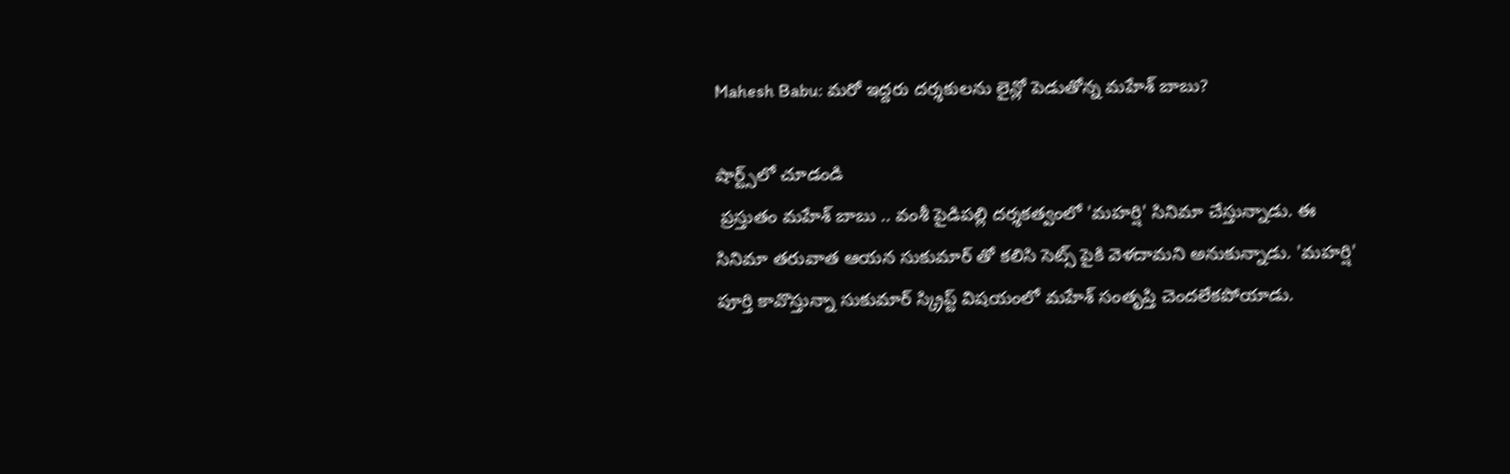Mahesh Babu: మరో ఇద్దరు దర్శకులను లైన్లో పెడుతోన్న మహేశ్ బాబు?

షార్ట్స్‌లో చూడండి
 ప్రస్తుతం మహేశ్ బాబు .. వంశీ పైడిపల్లి దర్శకత్వంలో 'మహర్షి' సినిమా చేస్తున్నాడు. ఈ సినిమా తరువాత ఆయన సుకుమార్ తో కలిసి సెట్స్ పైకి వెళదామని అనుకున్నాడు. 'మహర్షి' పూర్తి కావొస్తున్నా సుకుమార్ స్క్రిప్ట్ విషయంలో మహేశ్ సంతృప్తి చెందలేకపోయాడు.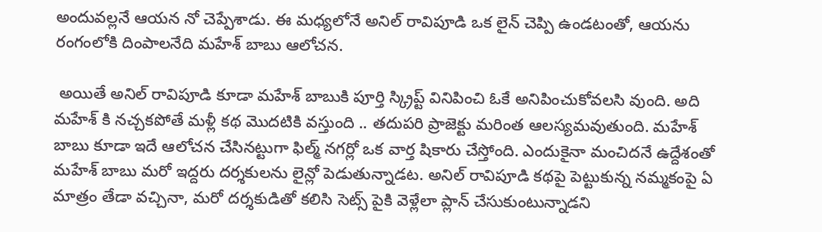అందువల్లనే ఆయన నో చెప్పేశాడు. ఈ మధ్యలోనే అనిల్ రావిపూడి ఒక లైన్ చెప్పి ఉండటంతో, ఆయను రంగంలోకి దింపాలనేది మహేశ్ బాబు ఆలోచన.

 అయితే అనిల్ రావిపూడి కూడా మహేశ్ బాబుకి పూర్తి స్క్రిప్ట్ వినిపించి ఓకే అనిపించుకోవలసి వుంది. అది మహేశ్ కి నచ్చకపోతే మళ్లీ కథ మొదటికి వస్తుంది .. తదుపరి ప్రాజెక్టు మరింత ఆలస్యమవుతుంది. మహేశ్ బాబు కూడా ఇదే ఆలోచన చేసినట్టుగా ఫిల్మ్ నగర్లో ఒక వార్త షికారు చేస్తోంది. ఎందుకైనా మంచిదనే ఉద్దేశంతో మహేశ్ బాబు మరో ఇద్దరు దర్శకులను లైన్లో పెడుతున్నాడట. అనిల్ రావిపూడి కథపై పెట్టుకున్న నమ్మకంపై ఏ మాత్రం తేడా వచ్చినా, మరో దర్శకుడితో కలిసి సెట్స్ పైకి వెళ్లేలా ప్లాన్ చేసుకుంటున్నాడని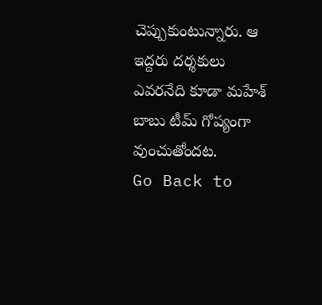చెప్పుకుంటున్నారు. ఆ ఇద్దరు దర్శకులు ఎవరనేది కూడా మహేశ్ బాబు టీమ్ గోప్యంగా వుంచుతోందట.
Go Back to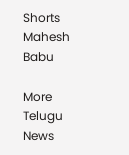Shorts
Mahesh Babu

More Telugu News